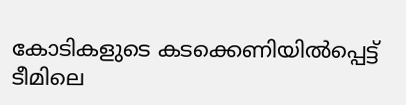കോടികളുടെ കടക്കെണിയില്‍പ്പെട്ട് ടീമിലെ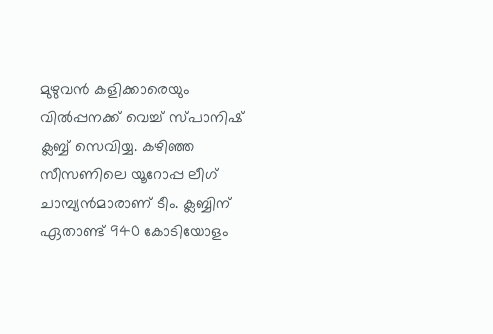മുഴുവന്‍ കളിക്കാരെയും വില്‍പ്പനക്ക് വെച്ച് സ്പാനിഷ് ക്ലബ്ബ് സെവിയ്യ. കഴിഞ്ഞ സീസണിലെ യൂറോപ്പ ലീഗ് ചാമ്പ്യന്‍മാരാണ് ടീം. ക്ലബ്ബിന് ഏതാണ്ട് 940 കോടിയോളം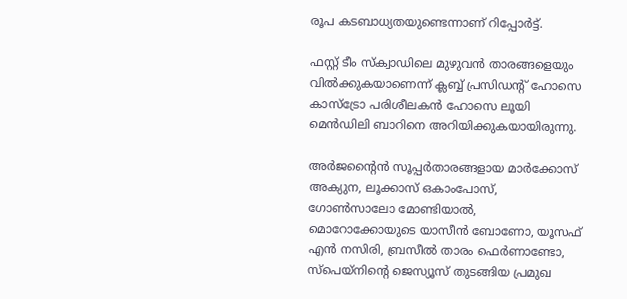രൂപ കടബാധ്യതയുണ്ടെന്നാണ് റിപ്പോര്‍ട്ട്.

ഫസ്റ്റ് ടീം സ്‌ക്വാഡിലെ മുഴുവന്‍ താരങ്ങളെയും വില്‍ക്കുകയാണെന്ന് ക്ലബ്ബ് പ്രസിഡന്റ് ഹോസെ കാസ്‌ട്രോ പരിശീലകന്‍ ഹോസെ ലൂയി മെന്‍ഡിലി ബാറിനെ അറിയിക്കുകയായിരുന്നു.

അര്‍ജന്റൈന്‍ സൂപ്പര്‍താരങ്ങളായ മാര്‍ക്കോസ് അക്യുന, ലൂക്കാസ് ഒകാംപോസ്, ഗോണ്‍സാലോ മോണ്ടിയാല്‍, മൊറോക്കോയുടെ യാസീന്‍ ബോണോ, യൂസഫ് എന്‍ നസിരി, ബ്രസീല്‍ താരം ഫെര്‍ണാണ്ടോ, സ്‌പെയ്‌നിന്റെ ജെസ്യൂസ് തുടങ്ങിയ പ്രമുഖ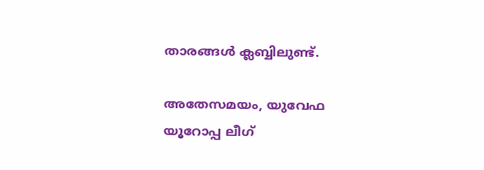താരങ്ങള്‍ ക്ലബ്ബിലുണ്ട്.

അതേസമയം, യുവേഫ യൂറോപ്പ ലീഗ്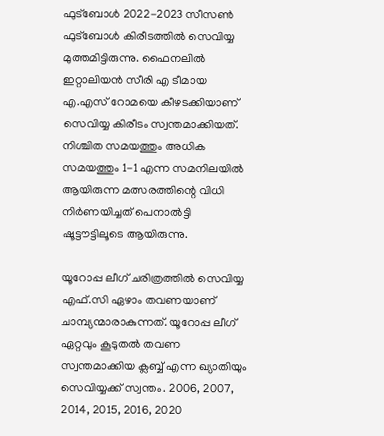ഫുട്ബോള്‍ 2022-2023 സീസണ്‍ ഫുട്ബോള്‍ കിരീടത്തില്‍ സെവിയ്യ മുത്തമിട്ടിരുന്നു. ഫൈനലില്‍ ഇറ്റാലിയന്‍ സീരി എ ടീമായ എ.എസ് റോമയെ കീഴടക്കിയാണ് സെവിയ്യ കിരീടം സ്വന്തമാക്കിയത്. നിശ്ചിത സമയത്തും അധിക സമയത്തും 1-1 എന്ന സമനിലയില്‍ ആയിരുന്ന മത്സരത്തിന്റെ വിധി നിര്‍ണയിച്ചത് പെനാല്‍ട്ടി ഷൂട്ടൗട്ടിലൂടെ ആയിരുന്നു.

യൂറോപ്പ ലീഗ് ചരിത്രത്തില്‍ സെവിയ്യ എഫ്.സി ഏഴാം തവണയാണ് ചാമ്പ്യന്മാരാകുന്നത്. യൂറോപ്പ ലീഗ് ഏറ്റവും കൂടുതല്‍ തവണ സ്വന്തമാക്കിയ ക്ലബ്ബ് എന്ന ഖ്യാതിയും സെവിയ്യക്ക് സ്വന്തം. 2006, 2007, 2014, 2015, 2016, 2020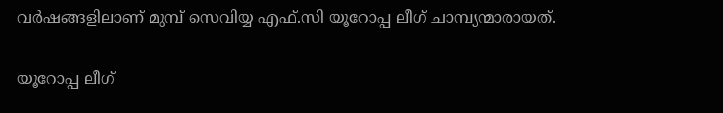വര്‍ഷങ്ങളിലാണ് മുമ്പ് സെവിയ്യ എഫ്.സി യൂറോപ്പ ലീഗ് ചാമ്പ്യന്മാരായത്.

യൂറോപ്പ ലീഗ്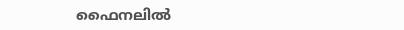ഫൈനലില്‍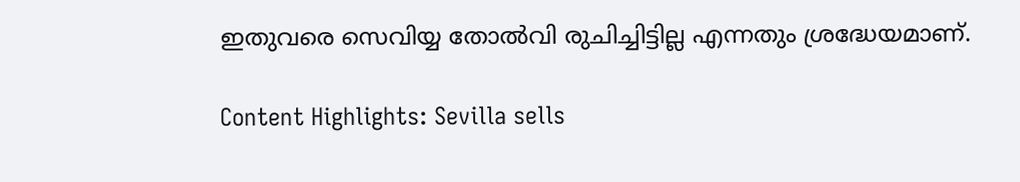ഇതുവരെ സെവിയ്യ തോല്‍വി രുചിച്ചിട്ടില്ല എന്നതും ശ്രദ്ധേയമാണ്.

Content Highlights: Sevilla sells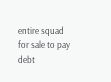entire squad for sale to pay debt